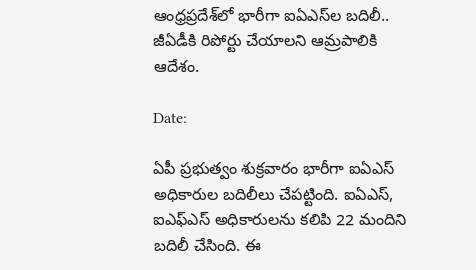ఆంధ్రప్రదేశ్‌లో భారీగా ఐఏఎస్‌ల బదిలీ.. జీఏడీకి రిపోర్టు చేయాలని ఆమ్రపాలికి ఆదేశం.

Date:

ఏపీ ప్రభుత్వం శుక్రవారం భారీగా ఐఏఎస్ అధికారుల బదిలీలు చేపట్టింది. ఐఏఎస్, ఐఎఫ్ఎస్ అధికారులను కలిపి 22 మందిని బదిలీ చేసింది. ఈ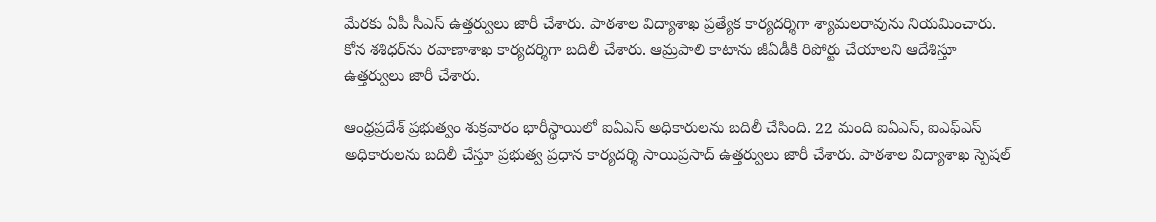మేరకు ఏపీ సీఎస్ ఉత్తర్వులు జారీ చేశారు. పాఠశాల విద్యాశాఖ ప్రత్యేక కార్యదర్శిగా శ్యామలరావును నియమించారు. కోన శశిధర్‌ను రవాణాశాఖ కార్యదర్శిగా బదిలీ చేశారు. ఆమ్రపాలి కాటాను జీఏడీకి రిపోర్టు చేయాలని ఆదేశిస్తూ ఉత్తర్వులు జారీ చేశారు.

ఆంధ్రప్రదేశ్‌ ప్రభుత్వం శుక్రవారం భారీస్థాయిలో ఐఏఎస్ అధికారులను బదిలీ చేసింది. 22 మంది ఐఏఎస్, ఐఎఫ్ఎస్ అధికారులను బదిలీ చేస్తూ ప్రభుత్వ ప్రధాన కార్యదర్శి సాయిప్రసాద్ ఉత్తర్వులు జారీ చేశారు. పాఠశాల విద్యాశాఖ స్పెషల్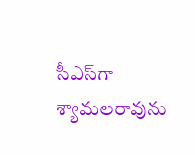సీఎస్‌గా శ్యామలరావును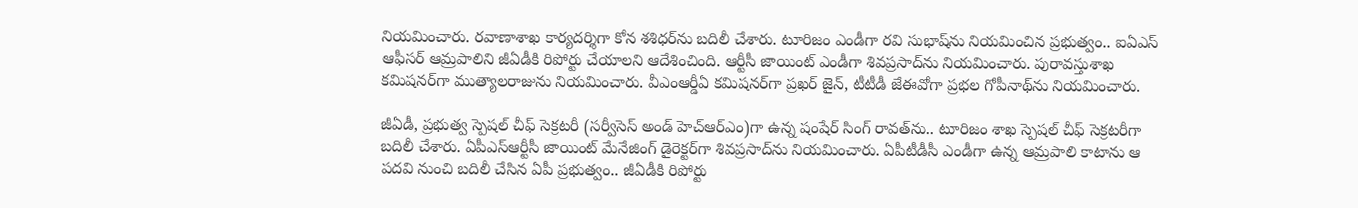నియమించారు. రవాణాశాఖ కార్యదర్శిగా కోన శశిధర్‌ను బదిలీ చేశారు. టూరిజం ఎండీగా రవి సుభాష్‌ను నియమించిన ప్రభుత్వం.. ఐఏఎస్ ఆఫీసర్ ఆమ్రపాలిని జీఏడీకి రిపోర్టు చేయాలని ఆదేశించింది. ఆర్టీసీ జాయింట్ ఎండీగా శివప్రసాద్‌ను నియమించారు. పురావస్తుశాఖ కమిషనర్‌గా ముత్యాలరాజును నియమించారు. వీఎంఆర్డీఏ కమిషనర్‌గా ప్రఖర్ జైన్, టీటీడీ జేఈవోగా ప్రభల గోపీనాథ్‌ను నియమించారు.

జీఏడీ, ప్రభుత్వ స్పెషల్ చీఫ్ సెక్రటరీ (సర్వీసెస్ అండ్ హెచ్ఆర్ఎం)గా ఉన్న షంషేర్ సింగ్ రావత్‌ను.. టూరిజం శాఖ స్పెషల్ చీఫ్ సెక్రటరీగా బదిలీ చేశారు. ఏపీఎస్ఆర్టీసీ జాయింట్ మేనేజింగ్ డైరెక్టర్‌గా శివప్రసాద్‌ను నియమించారు. ఏపీటీడీసీ ఎండీగా ఉన్న ఆమ్రపాలి కాటాను ఆ పదవి నుంచి బదిలీ చేసిన ఏపీ ప్రభుత్వం.. జీఏడీకి రిపోర్టు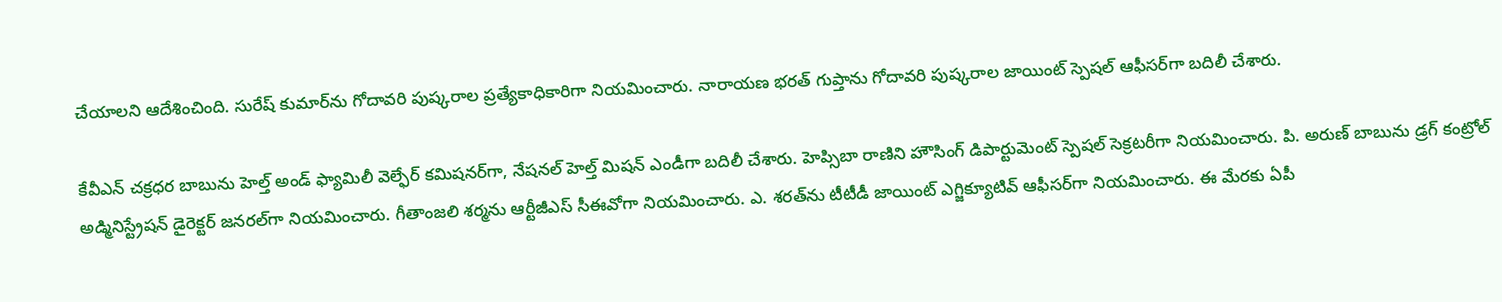చేయాలని ఆదేశించింది. సురేష్ కుమార్‌ను గోదావరి పుష్కరాల ప్రత్యేకాధికారిగా నియమించారు. నారాయణ భరత్ గుప్తాను గోదావరి పుష్కరాల జాయింట్ స్పెషల్ ఆఫీసర్‌గా బదిలీ చేశారు.

కేవీఎన్ చక్రధర బాబును హెల్త్ అండ్ ఫ్యామిలీ వెల్ఫేర్ కమిషనర్‌గా, నేషనల్ హెల్త్ మిషన్ ఎండీగా బదిలీ చేశారు. హెప్సిబా రాణిని హౌసింగ్ డిపార్టుమెంట్ స్పెషల్ సెక్రటరీగా నియమించారు. పి. అరుణ్ బాబును డ్రగ్ కంట్రోల్ అడ్మినిస్ట్రేషన్ డైరెక్టర్ జనరల్‌గా నియమించారు. గీతాంజలి శర్మను ఆర్టీజీఎస్ సీఈవోగా నియమించారు. ఎ. శరత్‌ను టీటీడీ జాయింట్ ఎగ్జిక్యూటివ్ ఆఫీసర్‌గా నియమించారు. ఈ మేరకు ఏపీ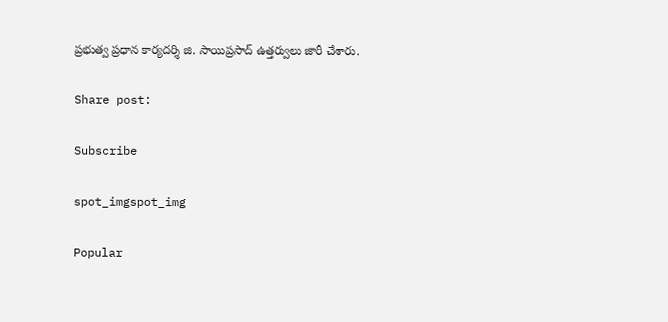ప్రభుత్వ ప్రధాన కార్యదర్శి జి. సాయిప్రసాద్ ఉత్తర్వులు జారీ చేశారు.

Share post:

Subscribe

spot_imgspot_img

Popular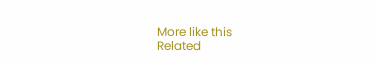More like this
Related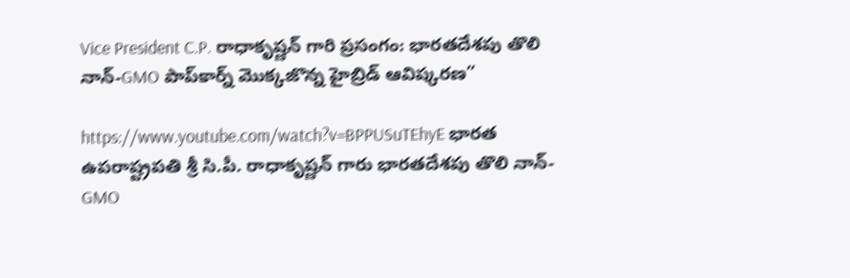Vice President C.P. రాధాకృష్ణన్ గారి ప్రసంగం: భారతదేశపు తొలి నాన్-GMO పాప్‌కార్న్ మొక్కజొన్న హైబ్రిడ్ ఆవిష్కరణ”

https://www.youtube.com/watch?v=BPPUSuTEhyE భారత ఉపరాష్ట్రపతి శ్రీ సి.పీ. రాధాకృష్ణన్ గారు భారతదేశపు తొలి నాన్-GMO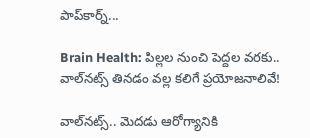పాప్‌కార్న్...

Brain Health: పిల్లల నుంచి పెద్దల వరకు.. వాల్‌నట్స్ తినడం వల్ల కలిగే ప్రయోజనాలివే!

వాల్‌నట్స్‌.. మెదడు ఆరోగ్యానికి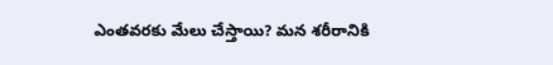ఎంతవరకు మేలు చేస్తాయి? మన శరీరానికి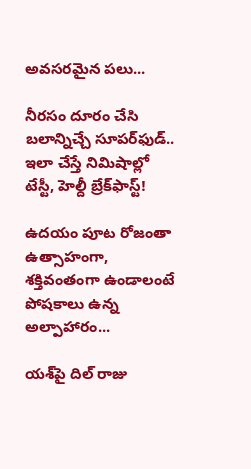అవసరమైన పలు...

నీరసం దూరం చేసి బలాన్నిచ్చే సూపర్‌ఫుడ్.. ఇలా చేస్తే నిమిషాల్లో టేస్టీ, హెల్దీ బ్రేక్‌ఫాస్ట్!

ఉదయం పూట రోజంతా ఉత్సాహంగా, శక్తివంతంగా ఉండాలంటే పోషకాలు ఉన్న అల్పాహారం...

యశ్‌పై దిల్ రాజు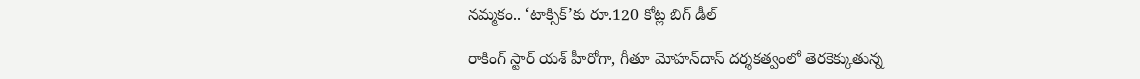నమ్మకం.. ‘టాక్సిక్’కు రూ.120 కోట్ల బిగ్ డీల్

రాకింగ్ స్టార్ యశ్ హీరోగా, గీతూ మోహన్‌దాస్ దర్శకత్వంలో తెరకెక్కుతున్న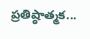ప్రతిష్ఠాత్మక...